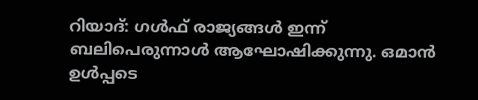റിയാദ്: ഗൾഫ് രാജ്യങ്ങൾ ഇന്ന് ബലിപെരുന്നാൾ ആഘോഷിക്കുന്നു. ഒമാൻ ഉൾപ്പടെ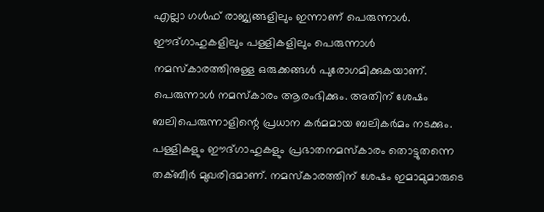എല്ലാ ഗൾഫ് രാജ്യങ്ങളിലും ഇന്നാണ് പെരുന്നാൾ. ഈദ്ഗാഹുകളിലും പള്ളികളിലും പെരുന്നാൾ നമസ്കാരത്തിനുള്ള ഒരുക്കങ്ങൾ പുരോഗമിക്കുകയാണ്. പെരുന്നാൾ നമസ്കാരം ആരംഭിക്കും. അതിന് ശേഷം ബലിപെരുന്നാളിന്റെ പ്രധാന കർമമായ ബലികർമം നടക്കും. പള്ളികളും ഈദ്ഗാഹുകളും പ്രഭാതനമസ്കാരം തൊട്ടുതന്നെ തക്ബീർ മുഖരിദമാണ്. നമസ്കാരത്തിന് ശേഷം ഇമാമുമാരുടെ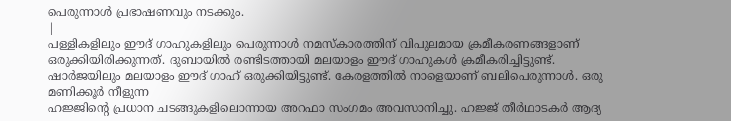പെരുന്നാൾ പ്രഭാഷണവും നടക്കും.
|
പള്ളികളിലും ഈദ് ഗാഹുകളിലും പെരുന്നാൾ നമസ്കാരത്തിന് വിപുലമായ ക്രമീകരണങ്ങളാണ് ഒരുക്കിയിരിക്കുന്നത്. ദുബായിൽ രണ്ടിടത്തായി മലയാളം ഈദ് ഗാഹുകൾ ക്രമീകരിച്ചിട്ടുണ്ട്. ഷാർജയിലും മലയാളം ഈദ് ഗാഹ് ഒരുക്കിയിട്ടുണ്ട്. കേരളത്തിൽ നാളെയാണ് ബലിപെരുന്നാൾ. ഒരു മണിക്കൂർ നീളുന്ന
ഹജ്ജിന്റെ പ്രധാന ചടങ്ങുകളിലൊന്നായ അറഫാ സംഗമം അവസാനിച്ചു. ഹജ്ജ് തീർഥാടകർ ആദ്യ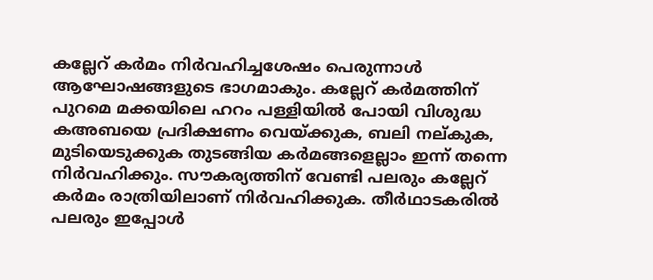കല്ലേറ് കർമം നിർവഹിച്ചശേഷം പെരുന്നാൾ ആഘോഷങ്ങളുടെ ഭാഗമാകും. കല്ലേറ് കർമത്തിന് പുറമെ മക്കയിലെ ഹറം പള്ളിയിൽ പോയി വിശുദ്ധ കഅബയെ പ്രദിക്ഷണം വെയ്ക്കുക, ബലി നല്കുക, മുടിയെടുക്കുക തുടങ്ങിയ കർമങ്ങളെല്ലാം ഇന്ന് തന്നെ നിർവഹിക്കും. സൗകര്യത്തിന് വേണ്ടി പലരും കല്ലേറ് കർമം രാത്രിയിലാണ് നിർവഹിക്കുക. തീർഥാടകരിൽ പലരും ഇപ്പോൾ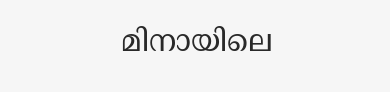മിനായിലെ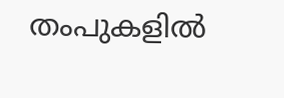തംപുകളിൽ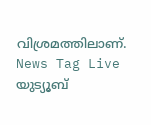വിശ്രമത്തിലാണ്.
News Tag Live യുട്യൂബ്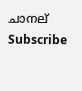ചാനല് Subscribe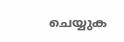ചെയ്യുക